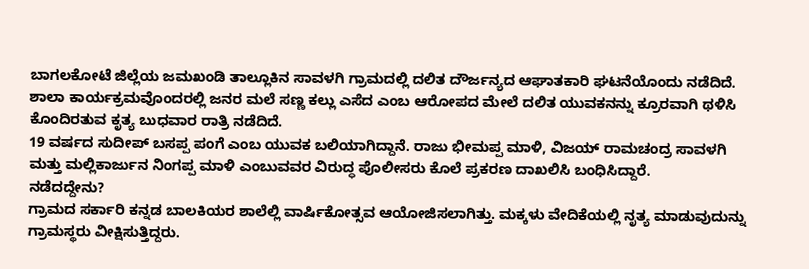ಬಾಗಲಕೋಟೆ ಜಿಲ್ಲೆಯ ಜಮಖಂಡಿ ತಾಲ್ಲೂಕಿನ ಸಾವಳಗಿ ಗ್ರಾಮದಲ್ಲಿ ದಲಿತ ದೌರ್ಜನ್ಯದ ಆಘಾತಕಾರಿ ಘಟನೆಯೊಂದು ನಡೆದಿದೆ. ಶಾಲಾ ಕಾರ್ಯಕ್ರಮವೊಂದರಲ್ಲಿ ಜನರ ಮಲೆ ಸಣ್ಣ ಕಲ್ಲು ಎಸೆದ ಎಂಬ ಆರೋಪದ ಮೇಲೆ ದಲಿತ ಯುವಕನನ್ನು ಕ್ರೂರವಾಗಿ ಥಳಿಸಿ ಕೊಂದಿರತುವ ಕೃತ್ಯ ಬುಧವಾರ ರಾತ್ರಿ ನಡೆದಿದೆ.
19 ವರ್ಷದ ಸುದೀಪ್ ಬಸಪ್ಪ ಪಂಗೆ ಎಂಬ ಯುವಕ ಬಲಿಯಾಗಿದ್ದಾನೆ. ರಾಜು ಭೀಮಪ್ಪ ಮಾಳಿ, ವಿಜಯ್ ರಾಮಚಂದ್ರ ಸಾವಳಗಿ ಮತ್ತು ಮಲ್ಲಿಕಾರ್ಜುನ ನಿಂಗಪ್ಪ ಮಾಳಿ ಎಂಬುವವರ ವಿರುದ್ಧ ಪೊಲೀಸರು ಕೊಲೆ ಪ್ರಕರಣ ದಾಖಲಿಸಿ ಬಂಧಿಸಿದ್ದಾರೆ.
ನಡೆದದ್ದೇನು?
ಗ್ರಾಮದ ಸರ್ಕಾರಿ ಕನ್ನಡ ಬಾಲಕಿಯರ ಶಾಲೆಲ್ಲಿ ವಾರ್ಷಿಕೋತ್ಸವ ಆಯೋಜಿಸಲಾಗಿತ್ತು. ಮಕ್ಕಳು ವೇದಿಕೆಯಲ್ಲಿ ನೃತ್ಯ ಮಾಡುವುದುನ್ನು ಗ್ರಾಮಸ್ಥರು ವೀಕ್ಷಿಸುತ್ತಿದ್ದರು.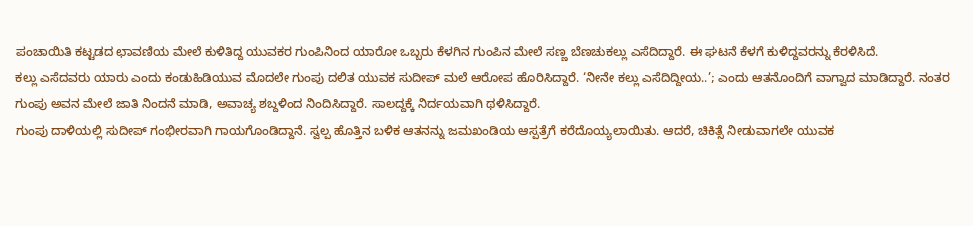ಪಂಚಾಯಿತಿ ಕಟ್ಟಡದ ಛಾವಣಿಯ ಮೇಲೆ ಕುಳಿತಿದ್ದ ಯುವಕರ ಗುಂಪಿನಿಂದ ಯಾರೋ ಒಬ್ಬರು ಕೆಳಗಿನ ಗುಂಪಿನ ಮೇಲೆ ಸಣ್ಣ ಬೆಣಚುಕಲ್ಲು ಎಸೆದಿದ್ದಾರೆ. ಈ ಘಟನೆ ಕೆಳಗೆ ಕುಳಿದ್ದವರನ್ನು ಕೆರಳಿಸಿದೆ.
ಕಲ್ಲು ಎಸೆದವರು ಯಾರು ಎಂದು ಕಂಡುಹಿಡಿಯುವ ಮೊದಲೇ ಗುಂಪು ದಲಿತ ಯುವಕ ಸುದೀಪ್ ಮಲೆ ಆರೋಪ ಹೊರಿಸಿದ್ದಾರೆ. ‘ನೀನೇ ಕಲ್ಲು ಎಸೆದಿದ್ದೀಯ..’; ಎಂದು ಆತನೊಂದಿಗೆ ವಾಗ್ವಾದ ಮಾಡಿದ್ದಾರೆ. ನಂತರ ಗುಂಪು ಅವನ ಮೇಲೆ ಜಾತಿ ನಿಂದನೆ ಮಾಡಿ, ಅವಾಚ್ಯ ಶಬ್ದಳಿಂದ ನಿಂದಿಸಿದ್ದಾರೆ. ಸಾಲದ್ದಕ್ಕೆ ನಿರ್ದಯವಾಗಿ ಥಳಿಸಿದ್ದಾರೆ.
ಗುಂಪು ದಾಳಿಯಲ್ಲಿ ಸುದೀಪ್ ಗಂಭೀರವಾಗಿ ಗಾಯಗೊಂಡಿದ್ದಾನೆ. ಸ್ವಲ್ಪ ಹೊತ್ತಿನ ಬಳಿಕ ಆತನನ್ನು ಜಮಖಂಡಿಯ ಆಸ್ಪತ್ರೆಗೆ ಕರೆದೊಯ್ಯಲಾಯಿತು. ಆದರೆ, ಚಿಕಿತ್ಸೆ ನೀಡುವಾಗಲೇ ಯುವಕ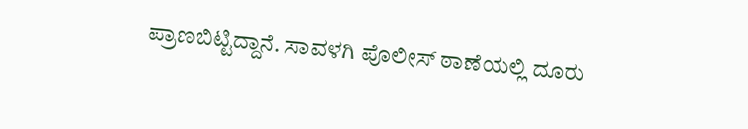ಪ್ರಾಣಬಿಟ್ಟಿದ್ದಾನೆ. ಸಾವಳಗಿ ಪೊಲೀಸ್ ಠಾಣೆಯಲ್ಲಿ ದೂರು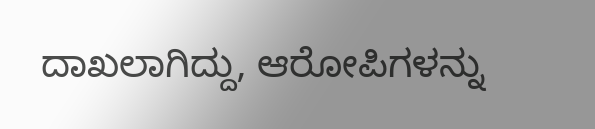ದಾಖಲಾಗಿದ್ದು, ಆರೋಪಿಗಳನ್ನು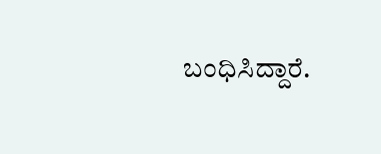ಬಂಧಿಸಿದ್ದಾರೆ.